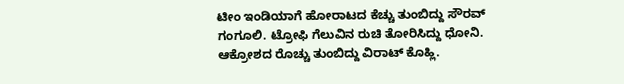ಟೀಂ ಇಂಡಿಯಾಗೆ ಹೋರಾಟದ ಕೆಚ್ಚು ತುಂಬಿದ್ದು ಸೌರವ್ ಗಂಗೂಲಿ. ಟ್ರೋಫಿ ಗೆಲುವಿನ ರುಚಿ ತೋರಿಸಿದ್ದು ಧೋನಿ. ಆಕ್ರೋಶದ ರೊಚ್ಚು ತುಂಬಿದ್ದು ವಿರಾಟ್ ಕೊಹ್ಲಿ.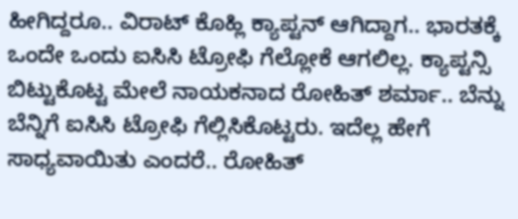ಹೀಗಿದ್ದರೂ.. ವಿರಾಟ್ ಕೊಹ್ಲಿ ಕ್ಯಾಪ್ಟನ್ ಆಗಿದ್ದಾಗ.. ಭಾರತಕ್ಕೆ ಒಂದೇ ಒಂದು ಐಸಿಸಿ ಟ್ರೋಫಿ ಗೆಲ್ಲೋಕೆ ಆಗಲಿಲ್ಲ. ಕ್ಯಾಪ್ಟನ್ಸಿ ಬಿಟ್ಟುಕೊಟ್ಟ ಮೇಲೆ ನಾಯಕನಾದ ರೋಹಿತ್ ಶರ್ಮಾ.. ಬೆನ್ನು ಬೆನ್ನಿಗೆ ಐಸಿಸಿ ಟ್ರೋಫಿ ಗೆಲ್ಲಿಸಿಕೊಟ್ಟರು. ಇದೆಲ್ಲ ಹೇಗೆ ಸಾಧ್ಯವಾಯಿತು ಎಂದರೆ.. ರೋಹಿತ್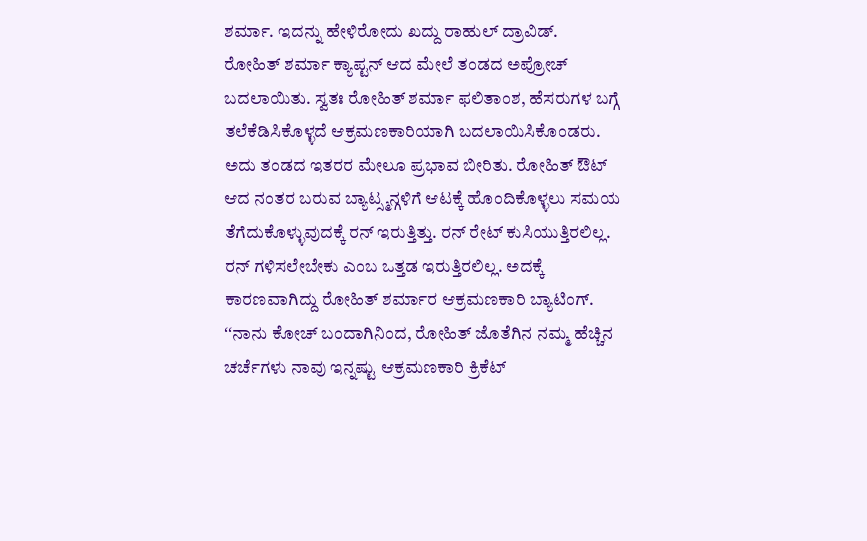ಶರ್ಮಾ. ಇದನ್ನು ಹೇಳಿರೋದು ಖದ್ದು ರಾಹುಲ್ ದ್ರಾವಿಡ್.
ರೋಹಿತ್ ಶರ್ಮಾ ಕ್ಯಾಪ್ಟನ್ ಆದ ಮೇಲೆ ತಂಡದ ಅಪ್ರೋಚ್ ಬದಲಾಯಿತು. ಸ್ವತಃ ರೋಹಿತ್ ಶರ್ಮಾ ಫಲಿತಾಂಶ, ಹೆಸರುಗಳ ಬಗ್ಗೆ ತಲೆಕೆಡಿಸಿಕೊಳ್ಳದೆ ಆಕ್ರಮಣಕಾರಿಯಾಗಿ ಬದಲಾಯಿಸಿಕೊಂಡರು. ಅದು ತಂಡದ ಇತರರ ಮೇಲೂ ಪ್ರಭಾವ ಬೀರಿತು. ರೋಹಿತ್ ಔಟ್ ಆದ ನಂತರ ಬರುವ ಬ್ಯಾಟ್ಸ್ಮನ್ಗಳಿಗೆ ಆಟಕ್ಕೆ ಹೊಂದಿಕೊಳ್ಳಲು ಸಮಯ ತೆಗೆದುಕೊಳ್ಳುವುದಕ್ಕೆ ರನ್ ಇರುತ್ತಿತ್ತು. ರನ್ ರೇಟ್ ಕುಸಿಯುತ್ತಿರಲಿಲ್ಲ. ರನ್ ಗಳಿಸಲೇಬೇಕು ಎಂಬ ಒತ್ತಡ ಇರುತ್ತಿರಲಿಲ್ಲ. ಅದಕ್ಕೆ ಕಾರಣವಾಗಿದ್ದು ರೋಹಿತ್ ಶರ್ಮಾರ ಆಕ್ರಮಣಕಾರಿ ಬ್ಯಾಟಿಂಗ್.
ʻʻನಾನು ಕೋಚ್ ಬಂದಾಗಿನಿಂದ, ರೋಹಿತ್ ಜೊತೆಗಿನ ನಮ್ಮ ಹೆಚ್ಚಿನ ಚರ್ಚೆಗಳು ನಾವು ಇನ್ನಷ್ಟು ಆಕ್ರಮಣಕಾರಿ ಕ್ರಿಕೆಟ್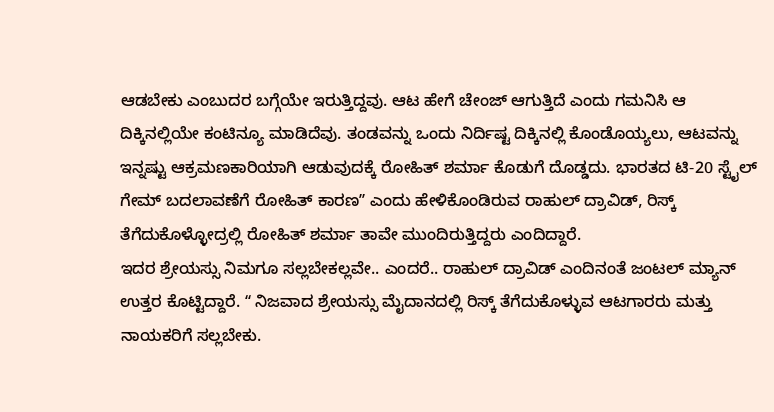ಆಡಬೇಕು ಎಂಬುದರ ಬಗ್ಗೆಯೇ ಇರುತ್ತಿದ್ದವು. ಆಟ ಹೇಗೆ ಚೇಂಜ್ ಆಗುತ್ತಿದೆ ಎಂದು ಗಮನಿಸಿ ಆ ದಿಕ್ಕಿನಲ್ಲಿಯೇ ಕಂಟಿನ್ಯೂ ಮಾಡಿದೆವು. ತಂಡವನ್ನು ಒಂದು ನಿರ್ದಿಷ್ಟ ದಿಕ್ಕಿನಲ್ಲಿ ಕೊಂಡೊಯ್ಯಲು, ಆಟವನ್ನು ಇನ್ನಷ್ಟು ಆಕ್ರಮಣಕಾರಿಯಾಗಿ ಆಡುವುದಕ್ಕೆ ರೋಹಿತ್ ಶರ್ಮಾ ಕೊಡುಗೆ ದೊಡ್ಡದು. ಭಾರತದ ಟಿ-20 ಸ್ಟೈಲ್ ಗೇಮ್ ಬದಲಾವಣೆಗೆ ರೋಹಿತ್ ಕಾರಣʼʼ ಎಂದು ಹೇಳಿಕೊಂಡಿರುವ ರಾಹುಲ್ ದ್ರಾವಿಡ್, ರಿಸ್ಕ್ ತೆಗೆದುಕೊಳ್ಳೋದ್ರಲ್ಲಿ ರೋಹಿತ್ ಶರ್ಮಾ ತಾವೇ ಮುಂದಿರುತ್ತಿದ್ದರು ಎಂದಿದ್ದಾರೆ.
ಇದರ ಶ್ರೇಯಸ್ಸು ನಿಮಗೂ ಸಲ್ಲಬೇಕಲ್ಲವೇ.. ಎಂದರೆ.. ರಾಹುಲ್ ದ್ರಾವಿಡ್ ಎಂದಿನಂತೆ ಜಂಟಲ್ ಮ್ಯಾನ್ ಉತ್ತರ ಕೊಟ್ಟಿದ್ದಾರೆ. ʻʻ ನಿಜವಾದ ಶ್ರೇಯಸ್ಸು ಮೈದಾನದಲ್ಲಿ ರಿಸ್ಕ್ ತೆಗೆದುಕೊಳ್ಳುವ ಆಟಗಾರರು ಮತ್ತು ನಾಯಕರಿಗೆ ಸಲ್ಲಬೇಕು.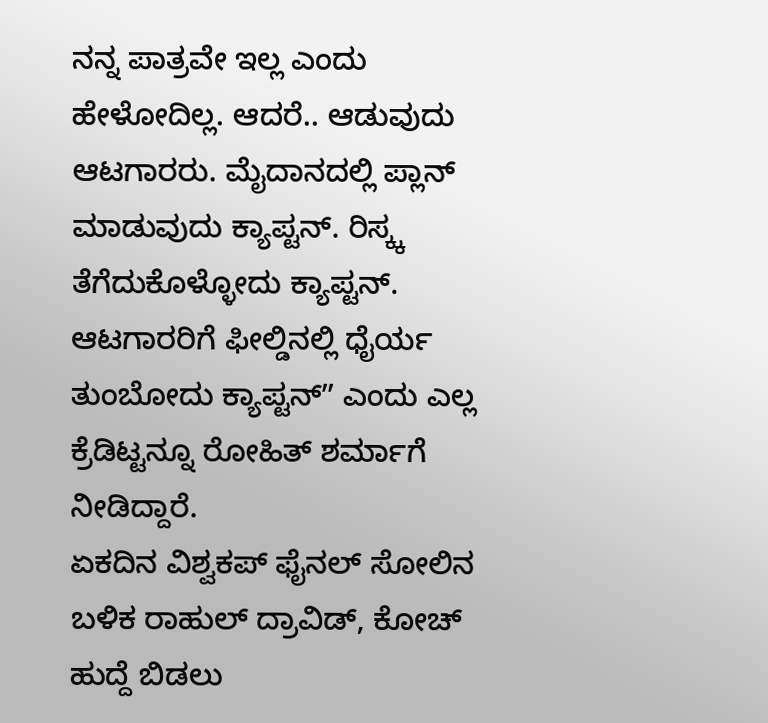ನನ್ನ ಪಾತ್ರವೇ ಇಲ್ಲ ಎಂದು ಹೇಳೋದಿಲ್ಲ. ಆದರೆ.. ಆಡುವುದು ಆಟಗಾರರು. ಮೈದಾನದಲ್ಲಿ ಪ್ಲಾನ್ ಮಾಡುವುದು ಕ್ಯಾಪ್ಟನ್. ರಿಸ್ಕ್ಕ ತೆಗೆದುಕೊಳ್ಳೋದು ಕ್ಯಾಪ್ಟನ್. ಆಟಗಾರರಿಗೆ ಫೀಲ್ಡಿನಲ್ಲಿ ಧೈರ್ಯ ತುಂಬೋದು ಕ್ಯಾಪ್ಟನ್ʼʼ ಎಂದು ಎಲ್ಲ ಕ್ರೆಡಿಟ್ಟನ್ನೂ ರೋಹಿತ್ ಶರ್ಮಾಗೆ ನೀಡಿದ್ದಾರೆ.
ಏಕದಿನ ವಿಶ್ವಕಪ್ ಫೈನಲ್ ಸೋಲಿನ ಬಳಿಕ ರಾಹುಲ್ ದ್ರಾವಿಡ್, ಕೋಚ್ ಹುದ್ದೆ ಬಿಡಲು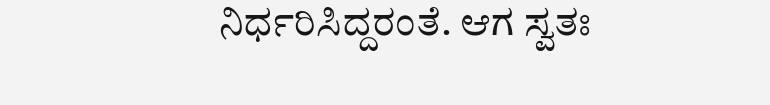ನಿರ್ಧರಿಸಿದ್ದರಂತೆ. ಆಗ ಸ್ವತಃ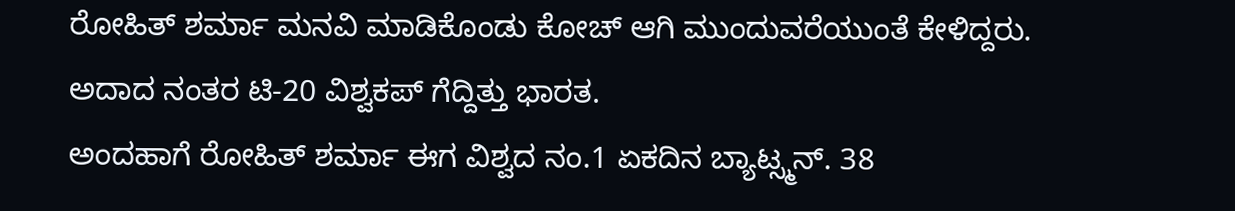ರೋಹಿತ್ ಶರ್ಮಾ ಮನವಿ ಮಾಡಿಕೊಂಡು ಕೋಚ್ ಆಗಿ ಮುಂದುವರೆಯುಂತೆ ಕೇಳಿದ್ದರು. ಅದಾದ ನಂತರ ಟಿ-20 ವಿಶ್ವಕಪ್ ಗೆದ್ದಿತ್ತು ಭಾರತ.
ಅಂದಹಾಗೆ ರೋಹಿತ್ ಶರ್ಮಾ ಈಗ ವಿಶ್ವದ ನಂ.1 ಏಕದಿನ ಬ್ಯಾಟ್ಸ್ಮನ್. 38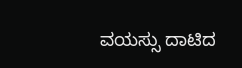ವಯಸ್ಸು ದಾಟಿದ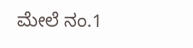ಮೇಲೆ ನಂ.1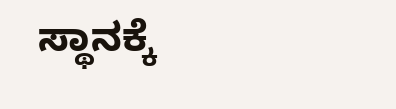ಸ್ಥಾನಕ್ಕೆ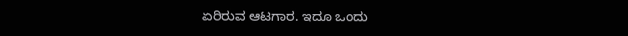ಏರಿರುವ ಆಟಗಾರ. ಇದೂ ಒಂದು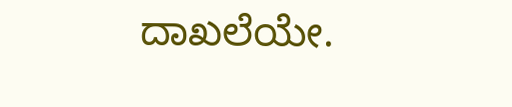ದಾಖಲೆಯೇ.